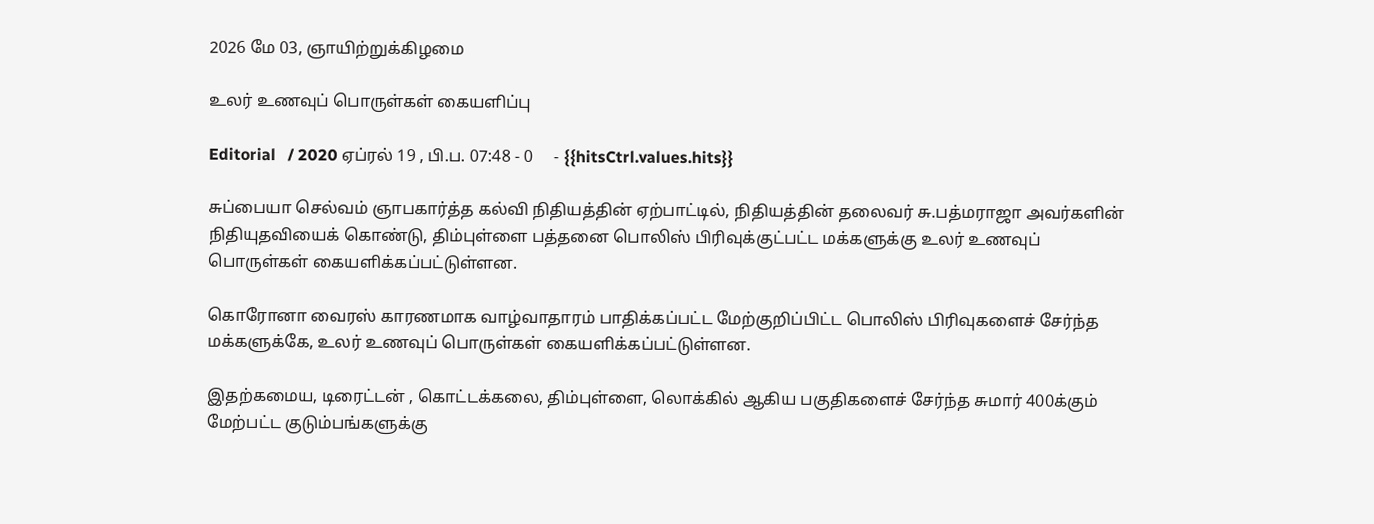2026 மே 03, ஞாயிற்றுக்கிழமை

உலர் உணவுப் பொருள்கள் கையளிப்பு

Editorial   / 2020 ஏப்ரல் 19 , பி.ப. 07:48 - 0     - {{hitsCtrl.values.hits}}

சுப்பையா செல்வம் ஞாபகார்த்த கல்வி நிதியத்தின் ஏற்பாட்டில், நிதியத்தின் தலைவர் சு.பத்மராஜா அவர்களின் நிதியுதவியைக் கொண்டு, திம்புள்ளை பத்தனை பொலிஸ் பிரிவுக்குட்பட்ட மக்களுக்கு உலர் உணவுப் பொருள்கள் கையளிக்கப்பட்டுள்ளன.

கொரோனா வைரஸ் காரணமாக வாழ்வாதாரம் பாதிக்கப்பட்ட மேற்குறிப்பிட்ட பொலிஸ் பிரிவுகளைச் சேர்ந்த மக்களுக்கே, உலர் உணவுப் பொருள்கள் கையளிக்கப்பட்டுள்ளன.

இதற்கமைய, டிரைட்டன் , கொட்டக்கலை, திம்புள்ளை, லொக்கில் ஆகிய பகுதிகளைச் சேர்ந்த சுமார் 400க்கும் மேற்பட்ட குடும்பங்களுக்கு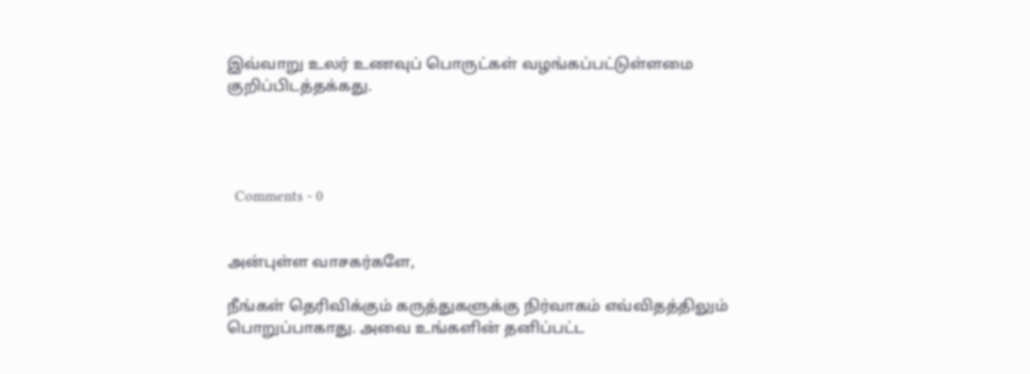இவ்வாறு உலர் உணவுப் பொருட்கள் வழங்கப்பட்டுள்ளமை குறிப்பிடத்தக்கது.




  Comments - 0


அன்புள்ள வாசகர்களே,

நீங்கள் தெரிவிக்கும் கருத்துகளுக்கு நிர்வாகம் எவ்விதத்திலும் பொறுப்பாகாது. அவை உங்களின் தனிப்பட்ட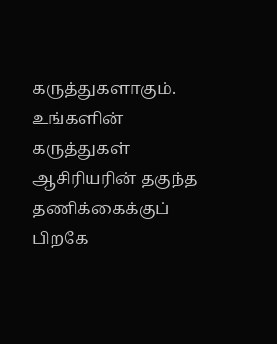கருத்துகளாகும். உங்களின் கருத்துகள் ஆசிரியரின் தகுந்த தணிக்கைக்குப் பிறகே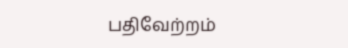பதிவேற்றம்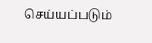செய்யப்படும்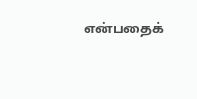என்பதைக்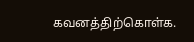கவனத்திற்கொள்க.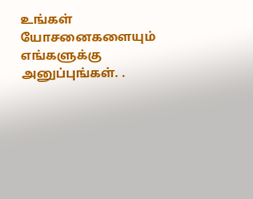உங்கள் யோசனைகளையும் எங்களுக்கு அனுப்புங்கள். .